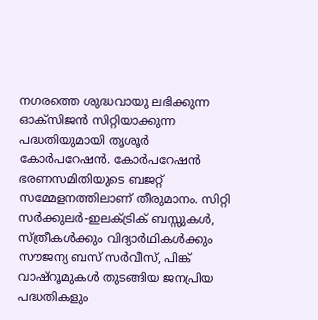നഗരത്തെ ശുദ്ധവായു ലഭിക്കുന്ന ഓക്സിജൻ സിറ്റിയാക്കുന്ന പദ്ധതിയുമായി തൃശൂർ കോർപറേഷൻ. കോർപറേഷൻ ഭരണസമിതിയുടെ ബജറ്റ് സമ്മേളനത്തിലാണ് തീരുമാനം. സിറ്റി സർക്കുലർ-ഇലക്ട്രിക് ബസ്സുകൾ, സ്ത്രീകൾക്കും വിദ്യാർഥികൾക്കും സൗജന്യ ബസ് സർവീസ്, പിങ്ക് വാഷ്റൂമുകൾ തുടങ്ങിയ ജനപ്രിയ പദ്ധതികളും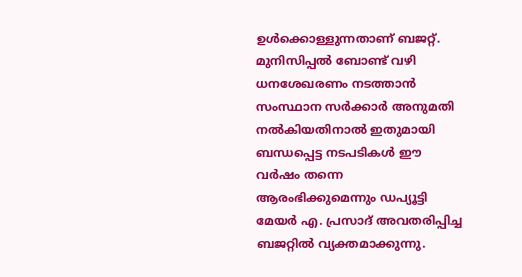ഉൾക്കൊള്ളുന്നതാണ് ബജറ്റ്. മുനിസിപ്പൽ ബോണ്ട് വഴി ധനശേഖരണം നടത്താൻ സംസ്ഥാന സർക്കാർ അനുമതി നൽകിയതിനാൽ ഇതുമായി ബന്ധപ്പെട്ട നടപടികൾ ഈ വർഷം തന്നെ ആരംഭിക്കുമെന്നും ഡപ്യൂട്ടി മേയർ എ. പ്രസാദ് അവതരിപ്പിച്ച ബജറ്റിൽ വ്യക്തമാക്കുന്നു.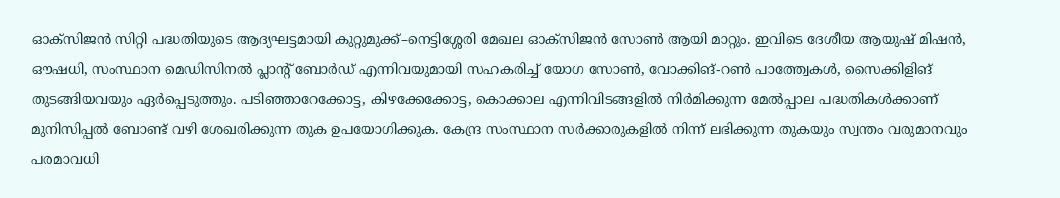ഓക്സിജൻ സിറ്റി പദ്ധതിയുടെ ആദ്യഘട്ടമായി കുറ്റുമുക്ക്–നെട്ടിശ്ശേരി മേഖല ഓക്സിജൻ സോൺ ആയി മാറ്റും. ഇവിടെ ദേശീയ ആയുഷ് മിഷൻ, ഔഷധി, സംസ്ഥാന മെഡിസിനൽ പ്ലാന്റ് ബോർഡ് എന്നിവയുമായി സഹകരിച്ച് യോഗ സോൺ, വോക്കിങ്-റൺ പാത്ത്വേകൾ, സൈക്കിളിങ് തുടങ്ങിയവയും ഏർപ്പെടുത്തും. പടിഞ്ഞാറേക്കോട്ട, കിഴക്കേക്കോട്ട, കൊക്കാല എന്നിവിടങ്ങളിൽ നിർമിക്കുന്ന മേൽപ്പാല പദ്ധതികൾക്കാണ് മുനിസിപ്പൽ ബോണ്ട് വഴി ശേഖരിക്കുന്ന തുക ഉപയോഗിക്കുക. കേന്ദ്ര സംസ്ഥാന സർക്കാരുകളിൽ നിന്ന് ലഭിക്കുന്ന തുകയും സ്വന്തം വരുമാനവും പരമാവധി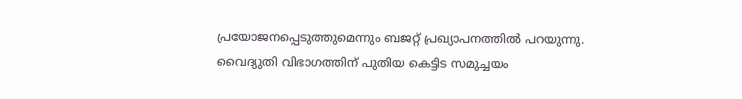പ്രയോജനപ്പെടുത്തുമെന്നും ബജറ്റ് പ്രഖ്യാപനത്തിൽ പറയുന്നു.
വൈദ്യുതി വിഭാഗത്തിന് പുതിയ കെട്ടിട സമുച്ചയം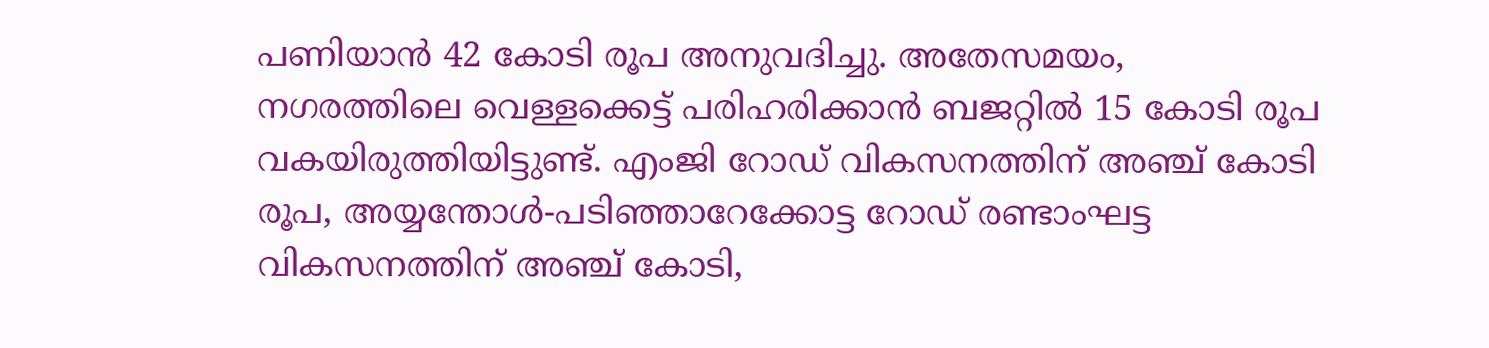പണിയാൻ 42 കോടി രൂപ അനുവദിച്ചു. അതേസമയം, നഗരത്തിലെ വെള്ളക്കെട്ട് പരിഹരിക്കാൻ ബജറ്റിൽ 15 കോടി രൂപ വകയിരുത്തിയിട്ടുണ്ട്. എംജി റോഡ് വികസനത്തിന് അഞ്ച് കോടി രൂപ, അയ്യന്തോൾ-പടിഞ്ഞാറേക്കോട്ട റോഡ് രണ്ടാംഘട്ട വികസനത്തിന് അഞ്ച് കോടി,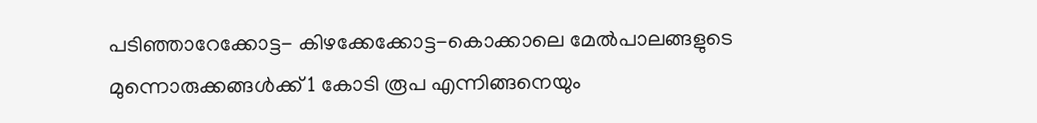പടിഞ്ഞാറേക്കോട്ട- കിഴക്കേക്കോട്ട-കൊക്കാലെ മേൽപാലങ്ങളുടെ മുന്നൊരുക്കങ്ങൾക്ക് 1 കോടി രൂപ എന്നിങ്ങനെയും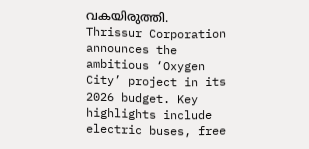വകയിരുത്തി.
Thrissur Corporation announces the ambitious ‘Oxygen City’ project in its 2026 budget. Key highlights include electric buses, free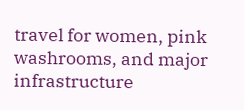travel for women, pink washrooms, and major infrastructure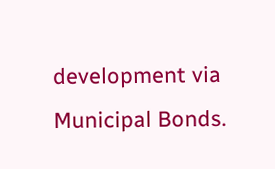development via Municipal Bonds.